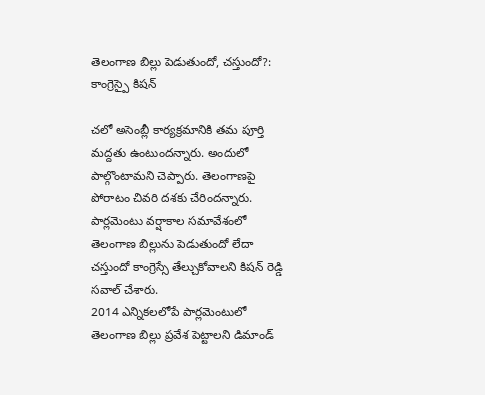తెలంగాణ బిల్లు పెడుతుందో, చస్తుందో?: కాంగ్రెస్పై కిషన్

చలో అసెంబ్లీ కార్యక్రమానికి తమ పూర్తి మద్దతు ఉంటుందన్నారు. అందులో పాల్గొంటామని చెప్పారు. తెలంగాణపై పోరాటం చివరి దశకు చేరిందన్నారు. పార్లమెంటు వర్షాకాల సమావేశంలో తెలంగాణ బిల్లును పెడుతుందో లేదా చస్తుందో కాంగ్రెస్సే తేల్చుకోవాలని కిషన్ రెడ్డి సవాల్ చేశారు.
2014 ఎన్నికలలోపే పార్లమెంటులో తెలంగాణ బిల్లు ప్రవేశ పెట్టాలని డిమాండ్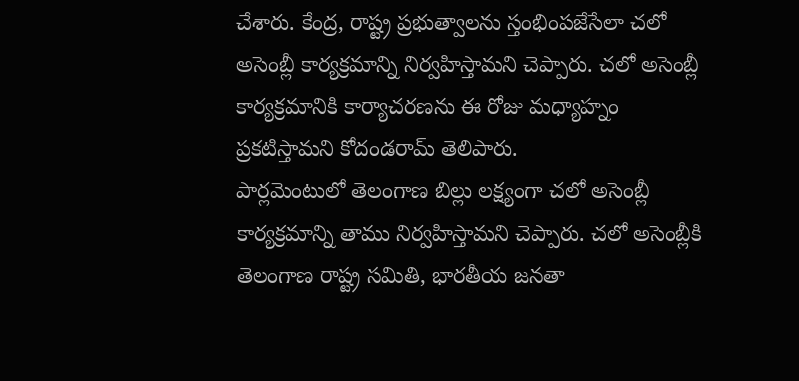చేశారు. కేంద్ర, రాష్ట్ర ప్రభుత్వాలను స్తంభింపజేసేలా చలో అసెంబ్లీ కార్యక్రమాన్ని నిర్వహిస్తామని చెప్పారు. చలో అసెంబ్లీ కార్యక్రమానికి కార్యాచరణను ఈ రోజు మధ్యాహ్నం ప్రకటిస్తామని కోదండరామ్ తెలిపారు.
పార్లమెంటులో తెలంగాణ బిల్లు లక్ష్యంగా చలో అసెంబ్లీ కార్యక్రమాన్ని తాము నిర్వహిస్తామని చెప్పారు. చలో అసెంబ్లీకి తెలంగాణ రాష్ట్ర సమితి, భారతీయ జనతా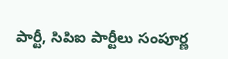పార్టీ, సిపిఐ పార్టీలు సంపూర్ణ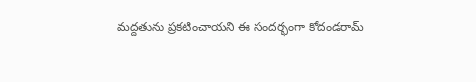మద్దతును ప్రకటించాయని ఈ సందర్భంగా కోదండరామ్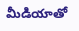మీడియాతో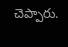చెప్పారు.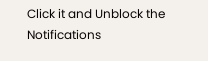Click it and Unblock the Notifications